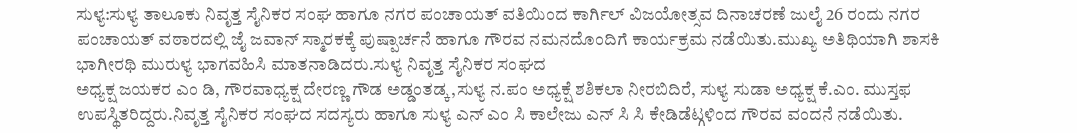ಸುಳ್ಯ:ಸುಳ್ಯ ತಾಲೂಕು ನಿವೃತ್ತ ಸೈನಿಕರ ಸಂಘ ಹಾಗೂ ನಗರ ಪಂಚಾಯತ್ ವತಿಯಿಂದ ಕಾರ್ಗಿಲ್ ವಿಜಯೋತ್ಸವ ದಿನಾಚರಣೆ ಜುಲೈ 26 ರಂದು ನಗರ ಪಂಚಾಯತ್ ವಠಾರದಲ್ಲಿ ಜೈ ಜವಾನ್ ಸ್ಮಾರಕಕ್ಕೆ ಪುಷ್ಪಾರ್ಚನೆ ಹಾಗೂ ಗೌರವ ನಮನದೊಂದಿಗೆ ಕಾರ್ಯಕ್ರಮ ನಡೆಯಿತು.ಮುಖ್ಯ ಅತಿಥಿಯಾಗಿ ಶಾಸಕಿ ಭಾಗೀರಥಿ ಮುರುಳ್ಯ ಭಾಗವಹಿಸಿ ಮಾತನಾಡಿದರು.ಸುಳ್ಯ ನಿವೃತ್ತ ಸೈನಿಕರ ಸಂಘದ
ಅಧ್ಯಕ್ಷ ಜಯಕರ ಎಂ ಡಿ, ಗೌರವಾಧ್ಯಕ್ಷ ದೇರಣ್ಣ ಗೌಡ ಅಡ್ಡಂತಡ್ಕ,ಸುಳ್ಯ ನ.ಪಂ ಅಧ್ಯಕ್ಷೆ ಶಶಿಕಲಾ ನೀರಬಿದಿರೆ, ಸುಳ್ಯ ಸುಡಾ ಅಧ್ಯಕ್ಷ ಕೆ.ಎಂ. ಮುಸ್ತಫ ಉಪಸ್ಥಿತರಿದ್ದರು.ನಿವೃತ್ತ ಸೈನಿಕರ ಸಂಘದ ಸದಸ್ಯರು ಹಾಗೂ ಸುಳ್ಯ ಎನ್ ಎಂ ಸಿ ಕಾಲೇಜು ಎನ್ ಸಿ ಸಿ ಕೇಡಿಡೆಟ್ಗಳಿಂದ ಗೌರವ ವಂದನೆ ನಡೆಯಿತು.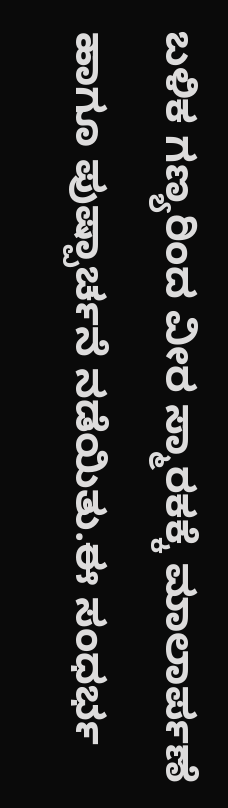ಬಳಿಕ ಗಣ್ಯರಿಂದ ವೀರ ಸ್ಮಾರಕಕ್ಕೆ ಮಾಲಾರ್ಪಣೆ ಹಾಗೂ ಪುಷ್ಪಾರ್ಚನೆ ನಡೆಯಿತು.ಈ ಸಂಧರ್ಭ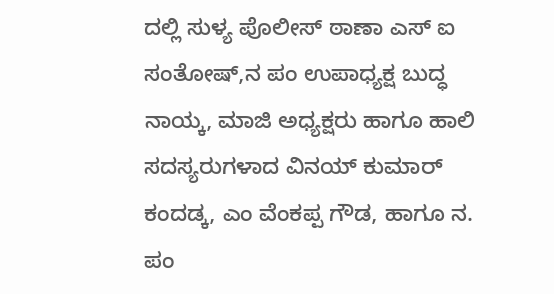ದಲ್ಲಿ ಸುಳ್ಯ ಪೊಲೀಸ್ ಠಾಣಾ ಎಸ್ ಐ ಸಂತೋಷ್,ನ ಪಂ ಉಪಾಧ್ಯಕ್ಷ ಬುದ್ಧ ನಾಯ್ಕ, ಮಾಜಿ ಅಧ್ಯಕ್ಷರು ಹಾಗೂ ಹಾಲಿ ಸದಸ್ಯರುಗಳಾದ ವಿನಯ್ ಕುಮಾರ್ ಕಂದಡ್ಕ, ಎಂ ವೆಂಕಪ್ಪ ಗೌಡ, ಹಾಗೂ ನ. ಪಂ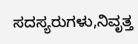ಸದಸ್ಯರುಗಳು,ನಿವೃತ್ತ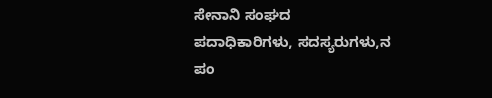ಸೇನಾನಿ ಸಂಘದ ಪದಾಧಿಕಾರಿಗಳು, ಸದಸ್ಯರುಗಳು,ನ ಪಂ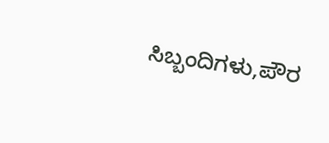ಸಿಬ್ಬಂದಿಗಳು,ಪೌರ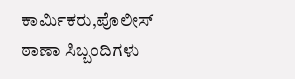ಕಾರ್ಮಿಕರು,ಪೊಲೀಸ್ ಠಾಣಾ ಸಿಬ್ಬಂದಿಗಳು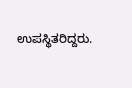ಉಪಸ್ಥಿತರಿದ್ದರು.